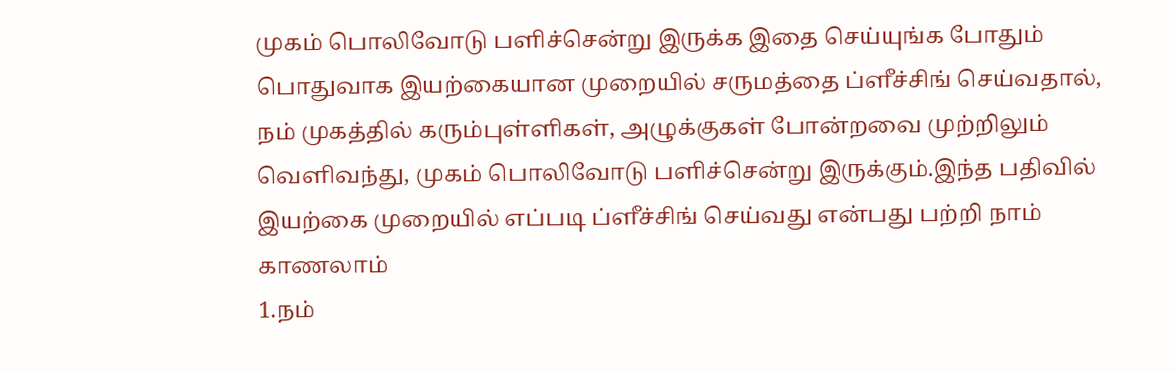முகம் பொலிவோடு பளிச்சென்று இருக்க இதை செய்யுங்க போதும்
பொதுவாக இயற்கையான முறையில் சருமத்தை ப்ளீச்சிங் செய்வதால், நம் முகத்தில் கரும்புள்ளிகள், அழுக்குகள் போன்றவை முற்றிலும் வெளிவந்து, முகம் பொலிவோடு பளிச்சென்று இருக்கும்.இந்த பதிவில் இயற்கை முறையில் எப்படி ப்ளீச்சிங் செய்வது என்பது பற்றி நாம் காணலாம்
1.நம்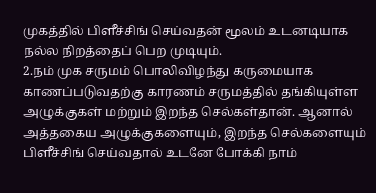முகத்தில் பிளீச்சிங் செய்வதன் மூலம் உடனடியாக நல்ல நிறத்தைப் பெற முடியும்.
2.நம் முக சருமம் பொலிவிழந்து கருமையாக காணப்படுவதற்கு காரணம் சருமத்தில் தங்கியுள்ள அழுக்குகள் மற்றும் இறந்த செல்கள்தான். ஆனால் அத்தகைய அழுக்குகளையும், இறந்த செல்களையும் பிளீச்சிங் செய்வதால் உடனே போக்கி நாம்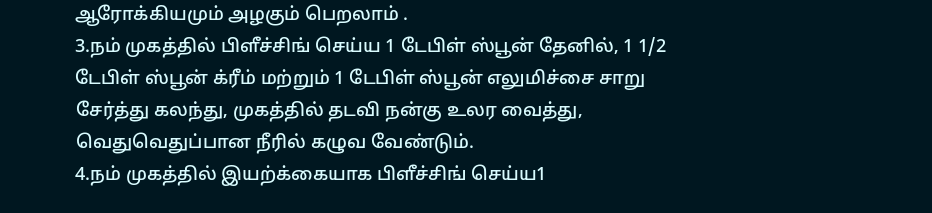ஆரோக்கியமும் அழகும் பெறலாம் .
3.நம் முகத்தில் பிளீச்சிங் செய்ய 1 டேபிள் ஸ்பூன் தேனில், 1 1/2 டேபிள் ஸ்பூன் க்ரீம் மற்றும் 1 டேபிள் ஸ்பூன் எலுமிச்சை சாறு சேர்த்து கலந்து, முகத்தில் தடவி நன்கு உலர வைத்து, வெதுவெதுப்பான நீரில் கழுவ வேண்டும்.
4.நம் முகத்தில் இயற்க்கையாக பிளீச்சிங் செய்ய1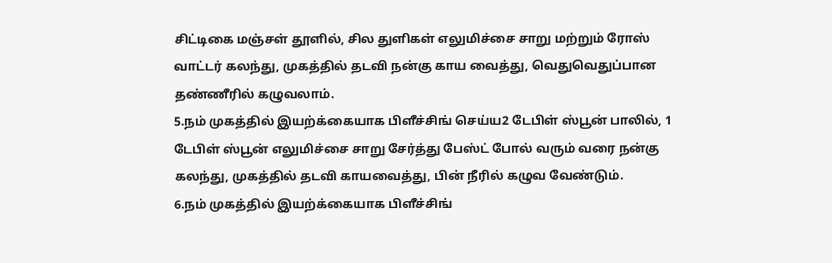சிட்டிகை மஞ்சள் தூளில், சில துளிகள் எலுமிச்சை சாறு மற்றும் ரோஸ் வாட்டர் கலந்து, முகத்தில் தடவி நன்கு காய வைத்து, வெதுவெதுப்பான தண்ணீரில் கழுவலாம்.
5.நம் முகத்தில் இயற்க்கையாக பிளீச்சிங் செய்ய2 டேபிள் ஸ்பூன் பாலில், 1 டேபிள் ஸ்பூன் எலுமிச்சை சாறு சேர்த்து பேஸ்ட் போல் வரும் வரை நன்கு கலந்து, முகத்தில் தடவி காயவைத்து, பின் நீரில் கழுவ வேண்டும்.
6.நம் முகத்தில் இயற்க்கையாக பிளீச்சிங்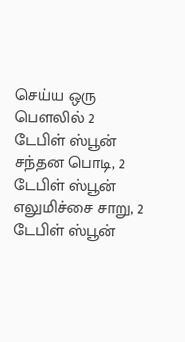செய்ய ஒரு பௌலில் 2 டேபிள் ஸ்பூன் சந்தன பொடி, 2 டேபிள் ஸ்பூன் எலுமிச்சை சாறு, 2 டேபிள் ஸ்பூன்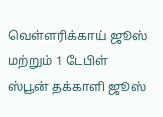வெள்ளரிக்காய் ஜூஸ் மற்றும் 1 டேபிள் ஸ்பூன் தக்காளி ஜூஸ்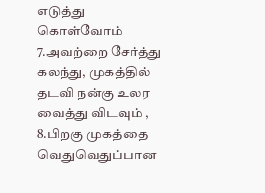எடுத்து கொள்வோம்
7.அவற்றை சேர்த்து கலந்து, முகத்தில் தடவி நன்கு உலர வைத்து விடவும் ,
8.பிறகு முகத்தை வெதுவெதுப்பான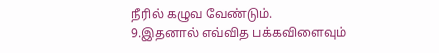நீரில் கழுவ வேண்டும்.
9.இதனால் எவ்வித பக்கவிளைவும்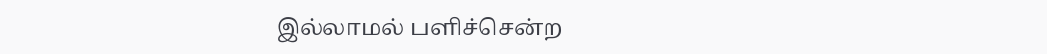இல்லாமல் பளிச்சென்ற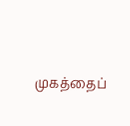முகத்தைப்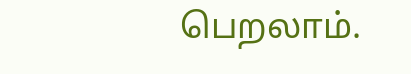பெறலாம்.